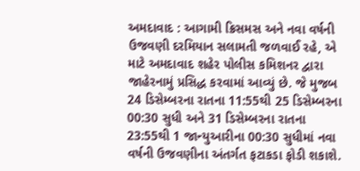અમદાવાદ : આગામી ક્રિસમસ અને નવા વર્ષની ઉજવણી દરમિયાન સલામતી જળવાઈ રહે, એ માટે અમદાવાદ શહેર પોલીસ કમિશનર દ્વારા જાહેરનામું પ્રસિદ્ધ કરવામાં આવ્યું છે. જે મુજબ 24 ડિસેમ્બરના રાતના 11:55થી 25 ડિસેમ્બરના 00:30 સુધી અને 31 ડિસેમ્બરના રાતના 23:55થી 1 જાન્યુઆરીના 00:30 સુધીમાં નવા વર્ષની ઉજવણીના અંતર્ગત ફટાકડા ફોડી શકાશે.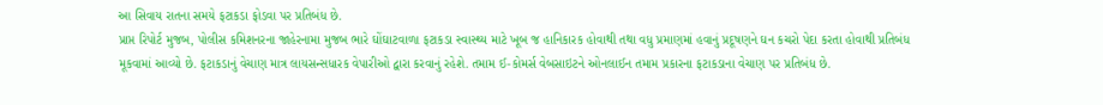આ સિવાય રાતના સમયે ફટાકડા ફોડવા પર પ્રતિબંધ છે.
પ્રાપ્ત રિપોર્ટ મુજબ, પોલીસ કમિશનરના જાહેરનામા મુજબ ભારે ઘોંઘાટવાળા ફટાકડા સ્વાસ્થ્ય માટે ખૂબ જ હાનિકારક હોવાથી તથા વધુ પ્રમાણમાં હવાનું પ્રદૂષણને ઘન કચરો પેદા કરતા હોવાથી પ્રતિબંધ મૂકવામાં આવ્યો છે. ફટાકડાનું વેચાણ માત્ર લાયસન્સધારક વેપારીઓ દ્વારા કરવાનું રહેશે. તમામ ઈ-કોમર્સ વેબસાઇટને ઓનલાઈન તમામ પ્રકારના ફટાકડાના વેચાણ પર પ્રતિબંધ છે.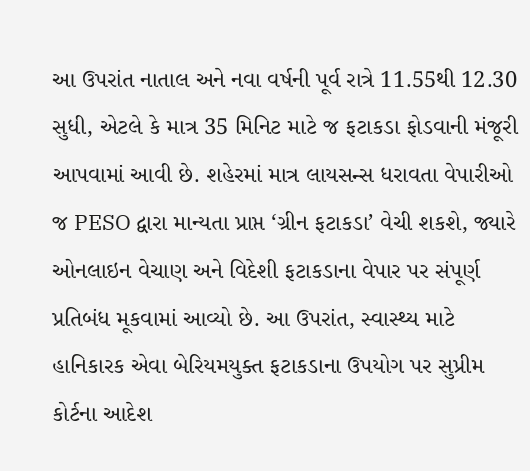આ ઉપરાંત નાતાલ અને નવા વર્ષની પૂર્વ રાત્રે 11.55થી 12.30 સુધી, એટલે કે માત્ર 35 મિનિટ માટે જ ફટાકડા ફોડવાની મંજૂરી આપવામાં આવી છે. શહેરમાં માત્ર લાયસન્સ ધરાવતા વેપારીઓ જ PESO દ્વારા માન્યતા પ્રાપ્ત ‘ગ્રીન ફટાકડા’ વેચી શકશે, જ્યારે ઓનલાઇન વેચાણ અને વિદેશી ફટાકડાના વેપાર પર સંપૂર્ણ પ્રતિબંધ મૂકવામાં આવ્યો છે. આ ઉપરાંત, સ્વાસ્થ્ય માટે હાનિકારક એવા બેરિયમયુક્ત ફટાકડાના ઉપયોગ પર સુપ્રીમ કોર્ટના આદેશ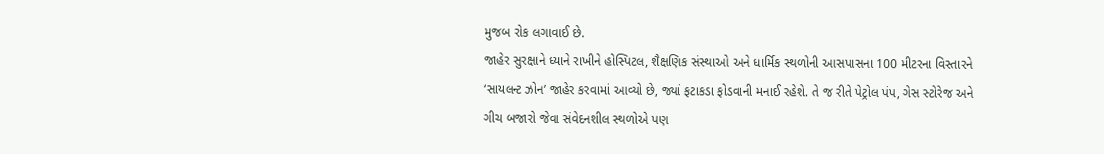મુજબ રોક લગાવાઈ છે.
જાહેર સુરક્ષાને ધ્યાને રાખીને હોસ્પિટલ, શૈક્ષણિક સંસ્થાઓ અને ધાર્મિક સ્થળોની આસપાસના 100 મીટરના વિસ્તારને ‘સાયલન્ટ ઝોન’ જાહેર કરવામાં આવ્યો છે, જ્યાં ફટાકડા ફોડવાની મનાઈ રહેશે. તે જ રીતે પેટ્રોલ પંપ, ગેસ સ્ટોરેજ અને ગીચ બજારો જેવા સંવેદનશીલ સ્થળોએ પણ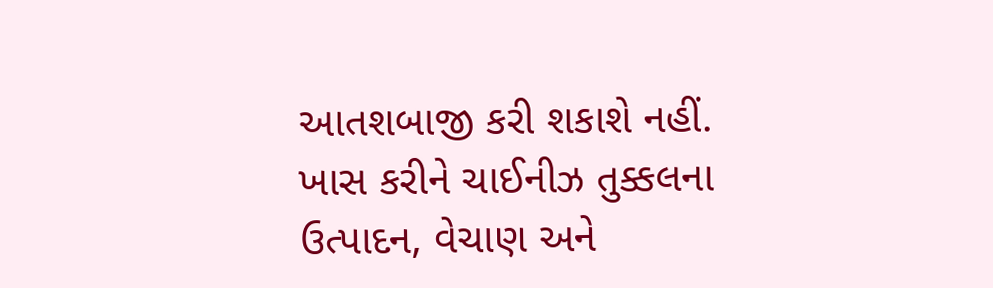આતશબાજી કરી શકાશે નહીં. ખાસ કરીને ચાઈનીઝ તુક્કલના ઉત્પાદન, વેચાણ અને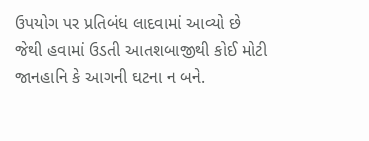ઉપયોગ પર પ્રતિબંધ લાદવામાં આવ્યો છે જેથી હવામાં ઉડતી આતશબાજીથી કોઈ મોટી જાનહાનિ કે આગની ઘટના ન બને.